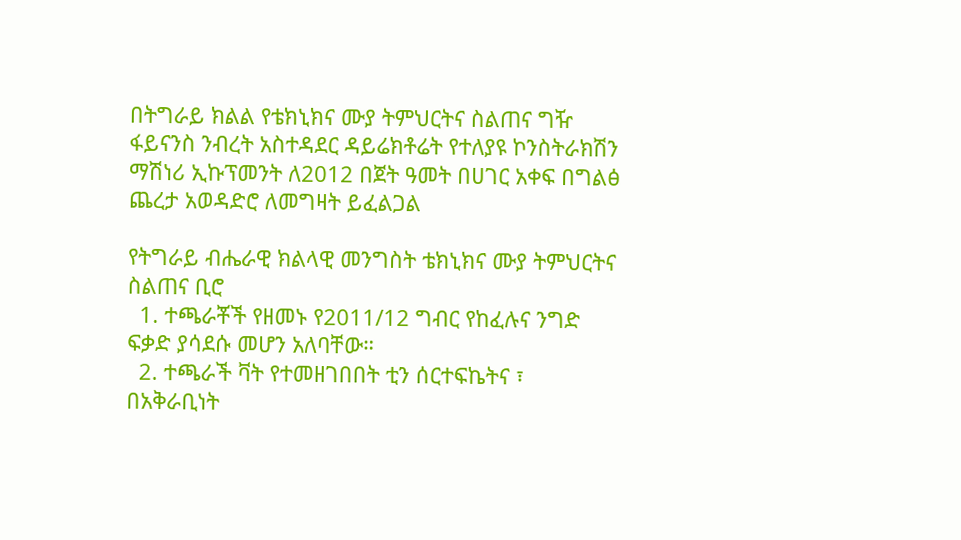በትግራይ ክልል የቴክኒክና ሙያ ትምህርትና ስልጠና ግዥ ፋይናንስ ንብረት አስተዳደር ዳይሬክቶሬት የተለያዩ ኮንስትራክሽን ማሽነሪ ኢኩፕመንት ለ2012 በጀት ዓመት በሀገር አቀፍ በግልፅ ጨረታ አወዳድሮ ለመግዛት ይፈልጋል

የትግራይ ብሔራዊ ክልላዊ መንግስት ቴክኒክና ሙያ ትምህርትና ስልጠና ቢሮ
  1. ተጫራቾች የዘመኑ የ2011/12 ግብር የከፈሉና ንግድ ፍቃድ ያሳደሱ መሆን አለባቸው።
  2. ተጫራች ቫት የተመዘገበበት ቲን ሰርተፍኬትና ፣ በአቅራቢነት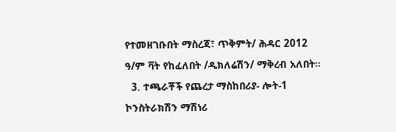የተመዘገቡበት ማስረጃ፣ ጥቅምት/ ሕዳር 2012 ዓ/ም ቫት የከፈለበት /ዲክለሬሽን/ ማቅረብ አለበት።
  3. ተጫራቾች የጨረታ ማስከበሪያ- ሎት-1 ኮንስትራክሽን ማሽነሪ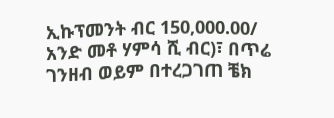ኢኩፕመንት ብር 150,000.00/ አንድ መቶ ሃምሳ ሺ ብር)፣ በጥሬ ገንዘብ ወይም በተረጋገጠ ቼክ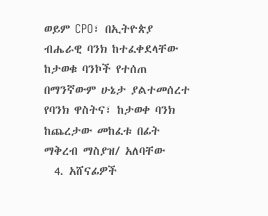ወይም CPO፣ በኢትዮጵያ ብሔራዊ ባንክ ከተፈቀደላቸው ከታወቁ ባንኮች የተሰጠ በማንኛውም ሁኔታ ያልተመሰረተ የባንክ ዋስትና፣ ከታወቀ ባንክ ከጨረታው መከፈቱ በፊት ማቅረብ ማስያዝ/ አለባቸው
  4. አሸናፊዎች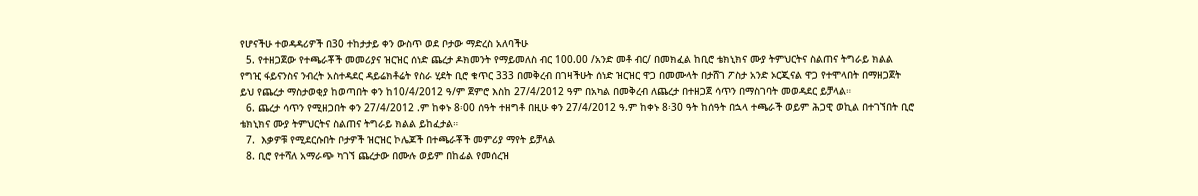የሆናችሁ ተወዳዳሪዎች በ30 ተከታታይ ቀን ውስጥ ወደ ቦታው ማድረስ አለባችሁ
  5. የተዘጋጀው የተጫራቾች መመሪያና ዝርዝር ሰነድ ጨረታ ዶክመንት የማይመለስ ብር 100.00 /አንድ መቶ ብር/ በመክፈል ከቢሮ ቴክኒክና ሙያ ትምህርትና ስልጠና ትግራይ ክልል የግዢ ፋይናንስና ንብረት አስተዳደር ዳይሬክቶሬት የስራ ሂደት ቢሮ ቁጥር 333 በመቅረብ በገዛችሁት ሰነድ ዝርዝር ዋጋ በመሙላት በታሸገ ፖስታ አንድ ኦርጂናል ዋጋ የተሞላበት በማዘጋጀት ይህ የጨረታ ማስታወቂያ ከወጣበት ቀን ከ10/4/2012 ዓ/ም ጀምሮ እስከ 27/4/2012 ዓም በአካል በመቅረብ ለጨረታ በተዘጋጀ ሳጥን በማስገባት መወዳደር ይቻላል።
  6. ጨረታ ሳጥን የሚዘጋበት ቀን 27/4/2012 .ም ከቀኑ 8፡00 ሰዓት ተዘግቶ በዚሁ ቀን 27/4/2012 ዓ.ም ከቀኑ 8፡30 ዓት ከሰዓት በኋላ ተጫራች ወይም ሕጋዊ ወኪል በተገኘበት ቢሮ ቴክኒክና ሙያ ትምህርትና ስልጠና ትግራይ ክልል ይከፈታል።
  7.  እቃዎቹ የሚደርሱበት ቦታዎች ዝርዝር ኮሌጆች በተጫራቾች መምሪያ ማየት ይቻላል
  8. ቢሮ የተሻለ አማራጭ ካገኘ ጨረታው በሙሉ ወይም በከፊል የመሰረዝ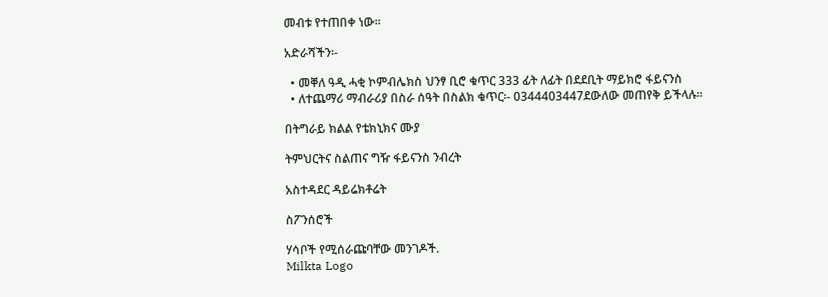መብቱ የተጠበቀ ነው፡፡

አድራሻችን፡-

  • መቐለ ዓዲ ሓቂ ኮምብሌክስ ህንፃ ቢሮ ቁጥር 333 ፊት ለፊት በደደቢት ማይክሮ ፋይናንስ
  • ለተጨማሪ ማብራሪያ በስራ ሰዓት በስልክ ቁጥር፡- 0344403447ደውለው መጠየቅ ይችላሉ።

በትግራይ ክልል የቴክኒክና ሙያ

ትምህርትና ስልጠና ግዥ ፋይናንስ ንብረት

አስተዳደር ዳይሬክቶሬት

ስፖንሰሮች

ሃሳቦች የሚሰራጩባቸው መንገዶች.
Milkta Logo